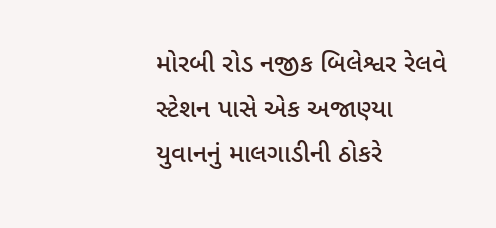મોરબી રોડ નજીક બિલેશ્વર રેલવે સ્ટેશન પાસે એક અજાણ્યા યુવાનનું માલગાડીની ઠોકરે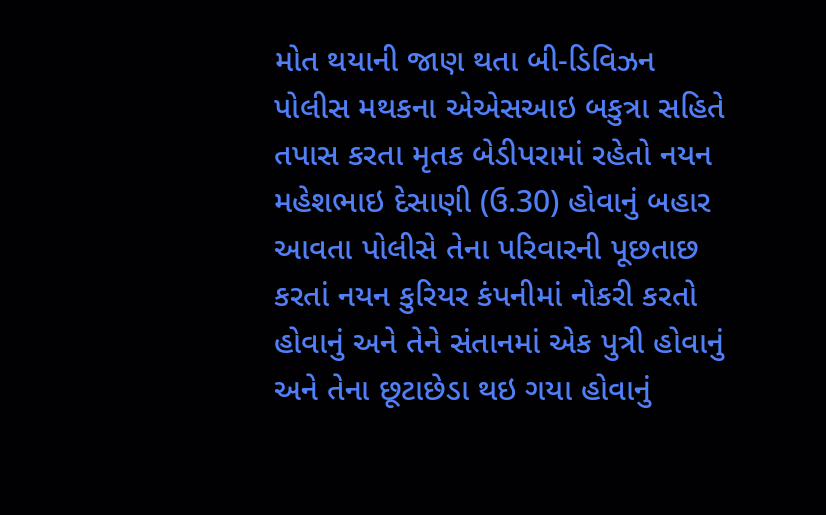મોત થયાની જાણ થતા બી-ડિવિઝન પોલીસ મથકના એએસઆઇ બકુત્રા સહિતે તપાસ કરતા મૃતક બેડીપરામાં રહેતો નયન મહેશભાઇ દેસાણી (ઉ.30) હોવાનું બહાર આવતા પોલીસે તેના પરિવારની પૂછતાછ કરતાં નયન કુરિયર કંપનીમાં નોકરી કરતો હોવાનું અને તેને સંતાનમાં એક પુત્રી હોવાનું અને તેના છૂટાછેડા થઇ ગયા હોવાનું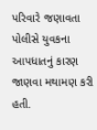પરિવારે જણાવતા પોલીસે યુવકના આપધાતનું કારણ જાણવા મથામણ કરી હતી.